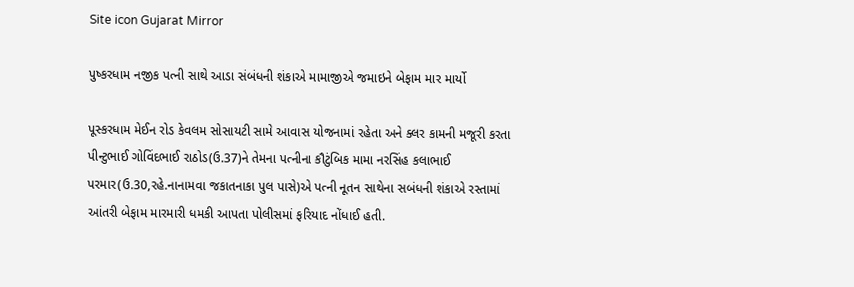Site icon Gujarat Mirror

પુષ્કરધામ નજીક પત્ની સાથે આડા સંબંધની શંકાએ મામાજીએ જમાઇને બેફામ માર માર્યો

પૂસ્કરધામ મેઈન રોડ કેવલમ સોસાયટી સામે આવાસ યોજનામાં રહેતા અને ક્લર કામની મજૂરી કરતા પીન્ટુભાઈ ગોવિંદભાઈ રાઠોડ(ઉ.37)ને તેમના પત્નીના કૌટુંબિક મામા નરસિંહ કલાભાઈ પરમાર(ઉ.30,રહે.નાનામવા જકાતનાકા પુલ પાસે)એ પત્ની નૂતન સાથેના સબંધની શંકાએ રસ્તામાં આંતરી બેફામ મારમારી ધમકી આપતા પોલીસમાં ફરિયાદ નોંધાઈ હતી.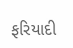ફરિયાદી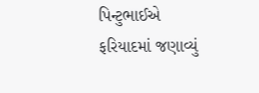પિન્ટુભાઈએ ફરિયાદમાં જણાવ્યું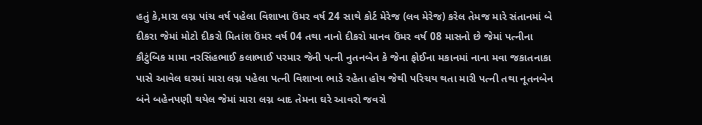હતું કે,મારા લગ્ન પાંચ વર્ષ પહેલા વિશાખા ઉંમર વર્ષ 24 સાથે કોર્ટ મેરેજ (લવ મેરેજ) કરેલ તેમજ મારે સંતાનમાં બે દીકરા જેમાં મોટો દીકરો મિતાંશ ઉંમર વર્ષ 04 તથા નાનો દીકરો માનવ ઉંમર વર્ષ 08 માસનો છે જેમાં પત્નીના કૌટુંબિક મામા નરસિંહભાઈ કલાભાઈ પરમાર જેની પત્ની નુતનબેન કે જેના ફોઈના મકાનમાં નાના મવા જકાતનાકા પાસે આવેલ ઘરમાં મારા લગ્ન પહેલા પત્ની વિશાખા ભાડે રહેતા હોય જેથી પરિચય થતા મારી પત્ની તથા નૂતનબેન બંને બહેનપણી થયેલ જેમાં મારા લગ્ન બાદ તેમના ઘરે આવરો જવરો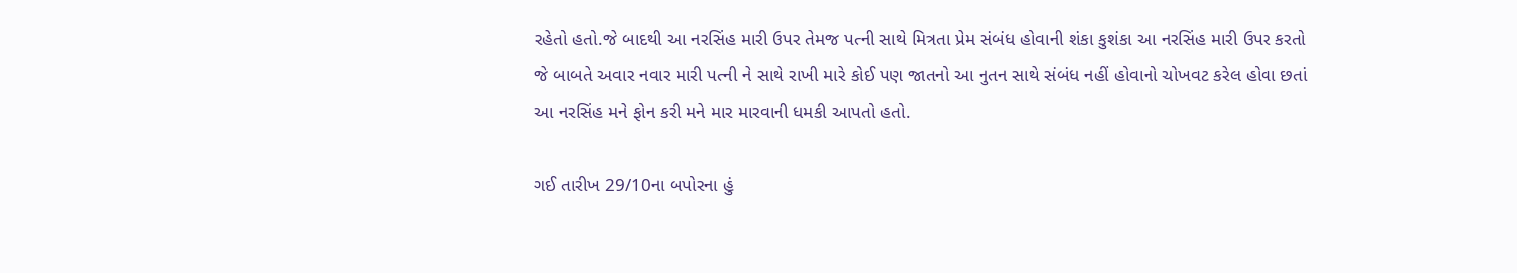રહેતો હતો.જે બાદથી આ નરસિંહ મારી ઉપર તેમજ પત્ની સાથે મિત્રતા પ્રેમ સંબંધ હોવાની શંકા કુશંકા આ નરસિંહ મારી ઉપર કરતો જે બાબતે અવાર નવાર મારી પત્ની ને સાથે રાખી મારે કોઈ પણ જાતનો આ નુતન સાથે સંબંધ નહીં હોવાનો ચોખવટ કરેલ હોવા છતાં આ નરસિંહ મને ફોન કરી મને માર મારવાની ધમકી આપતો હતો.

ગઈ તારીખ 29/10ના બપોરના હું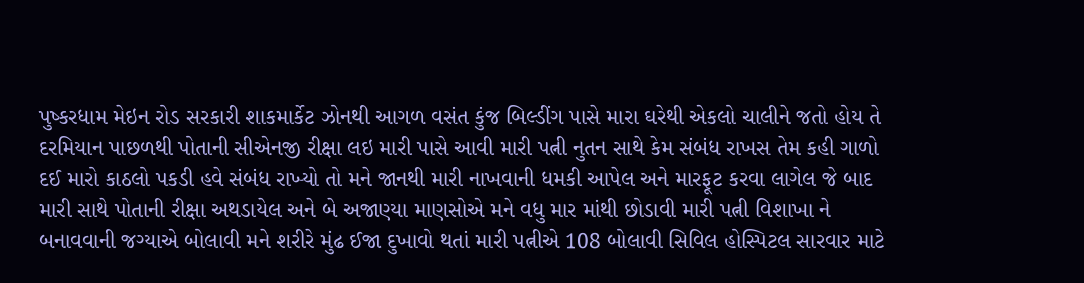પુષ્કરધામ મેઇન રોડ સરકારી શાકમાર્કેટ ઝોનથી આગળ વસંત કુંજ બિલ્ડીંગ પાસે મારા ઘરેથી એકલો ચાલીને જતો હોય તે દરમિયાન પાછળથી પોતાની સીએનજી રીક્ષા લઇ મારી પાસે આવી મારી પત્ની નુતન સાથે કેમ સંબંધ રાખસ તેમ કહી ગાળો દઈ મારો કાઠલો પકડી હવે સંબંધ રાખ્યો તો મને જાનથી મારી નાખવાની ધમકી આપેલ અને મારફૂટ કરવા લાગેલ જે બાદ મારી સાથે પોતાની રીક્ષા અથડાયેલ અને બે અજાણ્યા માણસોએ મને વધુ માર માંથી છોડાવી મારી પત્ની વિશાખા ને બનાવવાની જગ્યાએ બોલાવી મને શરીરે મુંઢ ઈજા દુખાવો થતાં મારી પત્નીએ 108 બોલાવી સિવિલ હોસ્પિટલ સારવાર માટે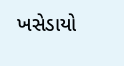ખસેડાયો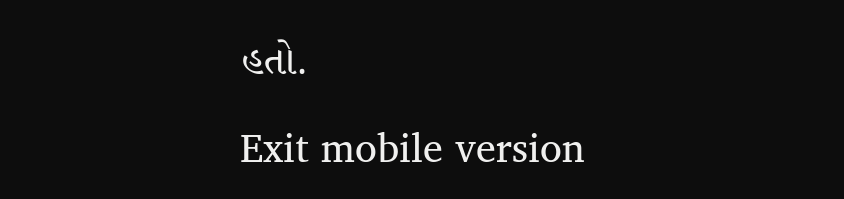હતો.

Exit mobile version